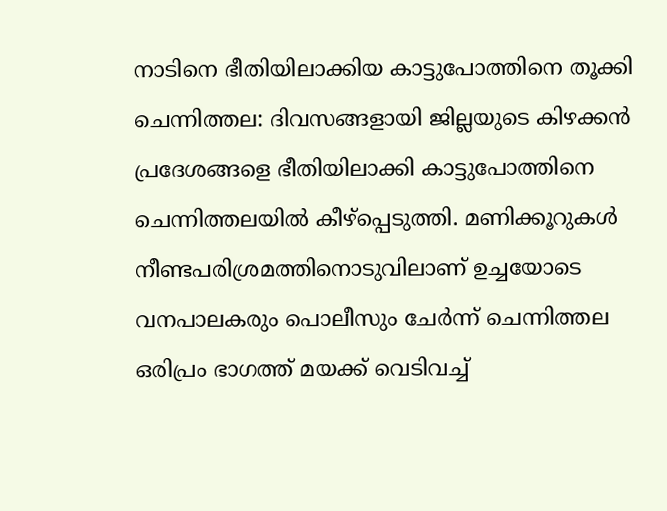നാടിനെ ഭീതിയിലാക്കിയ കാട്ടുപോത്തിനെ തൂക്കി
ചെന്നിത്തല: ദിവസങ്ങളായി ജില്ലയുടെ കിഴക്കൻ പ്രദേശങ്ങളെ ഭീതിയിലാക്കി കാട്ടുപോത്തിനെ ചെന്നിത്തലയിൽ കീഴ്പ്പെടുത്തി. മണിക്കൂറുകൾ നീണ്ടപരിശ്രമത്തിനൊടുവിലാണ് ഉച്ചയോടെ വനപാലകരും പൊലീസും ചേർന്ന് ചെന്നിത്തല ഒരിപ്രം ഭാഗത്ത് മയക്ക് വെടിവച്ച്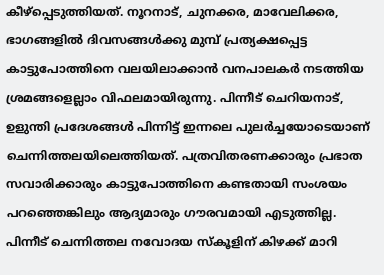കീഴ്പ്പെടുത്തിയത്. നൂറനാട്, ചുനക്കര, മാവേലിക്കര, ഭാഗങ്ങളിൽ ദിവസങ്ങൾക്കു മുമ്പ് പ്രത്യക്ഷപ്പെട്ട കാട്ടുപോത്തിനെ വലയിലാക്കാൻ വനപാലകർ നടത്തിയ ശ്രമങ്ങളെല്ലാം വിഫലമായിരുന്നു. പിന്നീട് ചെറിയനാട്, ഉളുന്തി പ്രദേശങ്ങൾ പിന്നിട്ട് ഇന്നലെ പുലർച്ചയോടെയാണ് ചെന്നിത്തലയിലെത്തിയത്. പത്രവിതരണക്കാരും പ്രഭാത സവാരിക്കാരും കാട്ടുപോത്തിനെ കണ്ടതായി സംശയം പറഞ്ഞെങ്കിലും ആദ്യമാരും ഗൗരവമായി എടുത്തില്ല. പിന്നീട് ചെന്നിത്തല നവോദയ സ്കൂളിന് കിഴക്ക് മാറി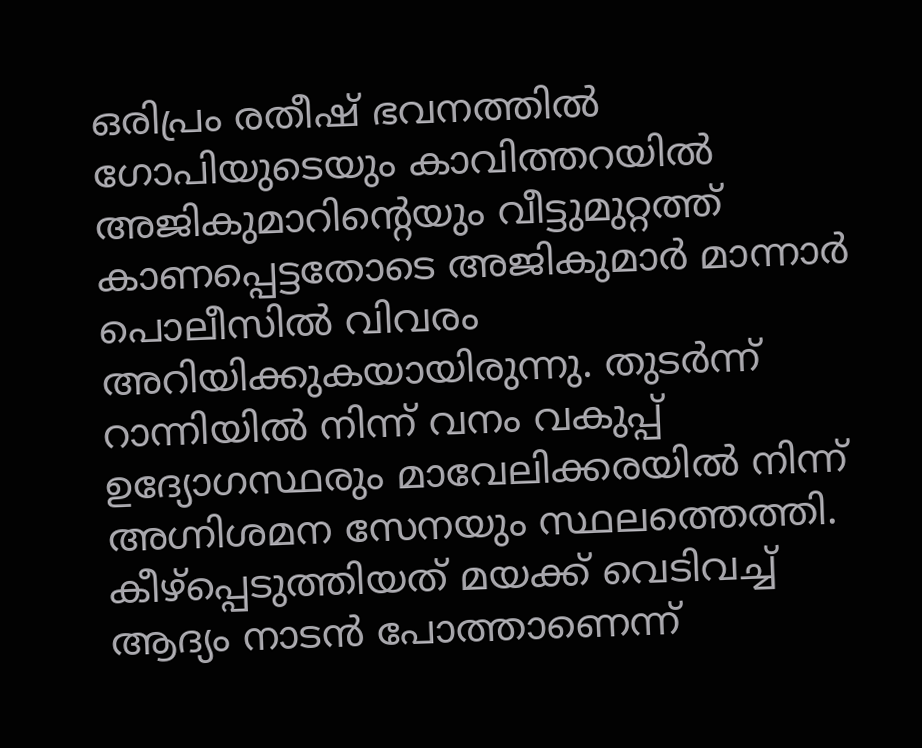ഒരിപ്രം രതീഷ് ഭവനത്തിൽ ഗോപിയുടെയും കാവിത്തറയിൽ അജികുമാറിന്റെയും വീട്ടുമുറ്റത്ത് കാണപ്പെട്ടതോടെ അജികുമാർ മാന്നാർ പൊലീസിൽ വിവരം അറിയിക്കുകയായിരുന്നു. തുടർന്ന് റാന്നിയിൽ നിന്ന് വനം വകുപ്പ് ഉദ്യോഗസ്ഥരും മാവേലിക്കരയിൽ നിന്ന് അഗ്നിശമന സേനയും സ്ഥലത്തെത്തി.
കീഴ്പ്പെടുത്തിയത് മയക്ക് വെടിവച്ച്
ആദ്യം നാടൻ പോത്താണെന്ന്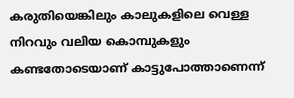കരുതിയെങ്കിലും കാലുകളിലെ വെള്ള നിറവും വലിയ കൊമ്പുകളും കണ്ടതോടെയാണ് കാട്ടുപോത്താണെന്ന്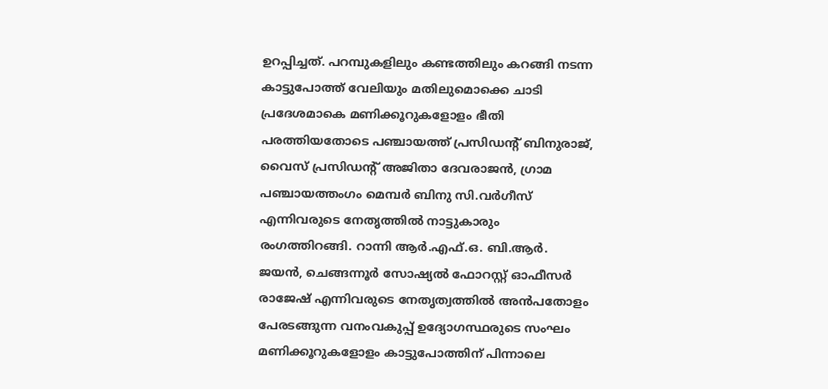ഉറപ്പിച്ചത്. പറമ്പുകളിലും കണ്ടത്തിലും കറങ്ങി നടന്ന കാട്ടുപോത്ത് വേലിയും മതിലുമൊക്കെ ചാടി പ്രദേശമാകെ മണിക്കൂറുകളോളം ഭീതി പരത്തിയതോടെ പഞ്ചായത്ത് പ്രസിഡന്റ് ബിനുരാജ്, വൈസ് പ്രസിഡന്റ് അജിതാ ദേവരാജൻ, ഗ്രാമ പഞ്ചായത്തംഗം മെമ്പർ ബിനു സി.വർഗീസ് എന്നിവരുടെ നേതൃത്തിൽ നാട്ടുകാരും രംഗത്തിറങ്ങി. റാന്നി ആർ.എഫ്.ഒ. ബി.ആർ. ജയൻ, ചെങ്ങന്നൂർ സോഷ്യൽ ഫോറസ്റ്റ് ഓഫീസർ രാജേഷ് എന്നിവരുടെ നേതൃത്വത്തിൽ അൻപതോളം പേരടങ്ങുന്ന വനംവകുപ്പ് ഉദ്യോഗസ്ഥരുടെ സംഘം മണിക്കൂറുകളോളം കാട്ടുപോത്തിന് പിന്നാലെ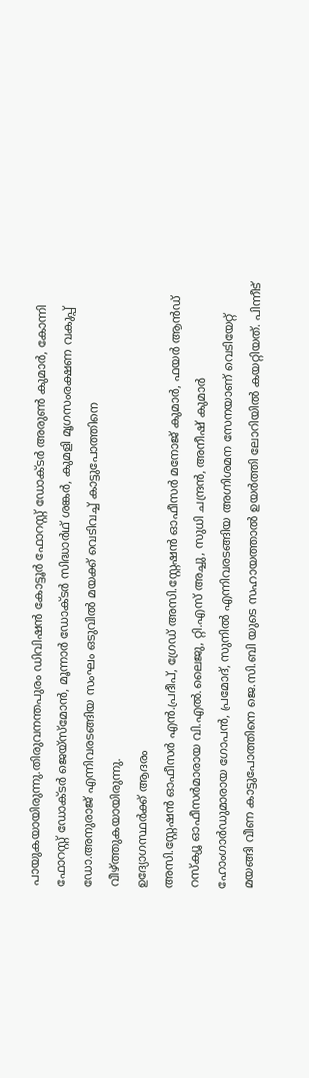പായുകയായിരുന്നു.തിരുവനന്തപുരം ഡിവിഷൻ കോട്ടൂർ ഫോറസ്റ്റ് ഡോക്ടർ അരുൺ കുമാർ, കോന്നി ഫോറസ്റ്റ് ഡോക്ടർ ജെയ്സ്മോൻ, മൂന്നാർ ഡോക്ടർ സിദ്ധാർഥ് ശങ്കർ, കുമളി മൃഗസംരക്ഷണ വകുപ്പ് ഡോ.അനുരാജ് എന്നിവരടങ്ങിയ സംഘം ഒടുവിൽ മയക്ക് വെടിവച്ച് കാട്ടുപോത്തിനെ വീഴ്ത്തുകയായിരുന്നു.
ഉദ്യോഗസ്ഥർക്ക് ആദരം
അസി.സ്റ്റേഷൻ ഓഫീസർ എൻ.പ്രദീപ്, ഗ്രേഡ് അസി.സ്റ്റേഷൻ ഓഫീസർ മനോജ് കുമാർ, ഫയർ ആൻഡ് റസ്ക്യൂ ഓഫീസർമാരായ വി.എൽ.ലൈജു, റ്റി.എസ് അച്ചു, സുധി ചന്ദ്രൻ, അനീഷ് കുമാർ ഹോംഗാർഡുമാരായ ഗോപൻ, പ്രമോദ്, സുനിൽ എന്നിവരടങ്ങിയ അഗ്നിശമന സേനയാണ് വെടിയേറ്റ് മയങ്ങി വീണ കാട്ടുപോത്തിനെ ജെ.സി.ബി യുടെ സഹായത്താൽ ഉയർത്തി ലോറിയിൽ കയറ്റിയത്. പിന്നീട്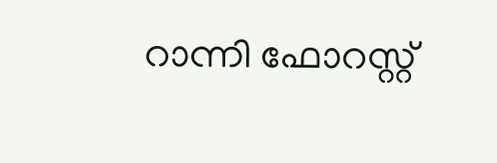റാന്നി ഫോറസ്റ്റ്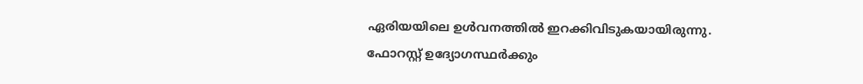ഏരിയയിലെ ഉൾവനത്തിൽ ഇറക്കിവിടുകയായിരുന്നു. ഫോറസ്റ്റ് ഉദ്യോഗസ്ഥർക്കും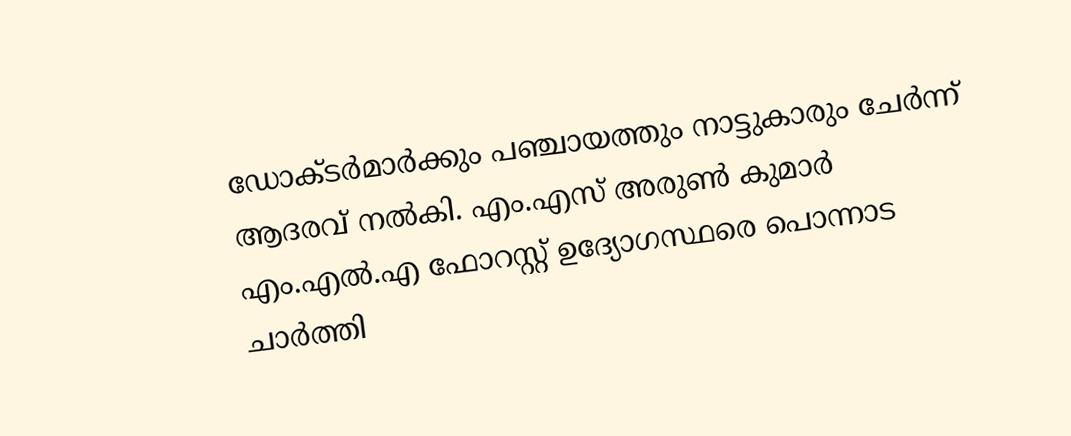ഡോക്ടർമാർക്കും പഞ്ചായത്തും നാട്ടുകാരും ചേർന്ന് ആദരവ് നൽകി. എം.എസ് അരുൺ കുമാർ എം.എൽ.എ ഫോറസ്റ്റ് ഉദ്യോഗസ്ഥരെ പൊന്നാട ചാർത്തി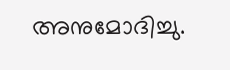അനുമോദിച്ചു.